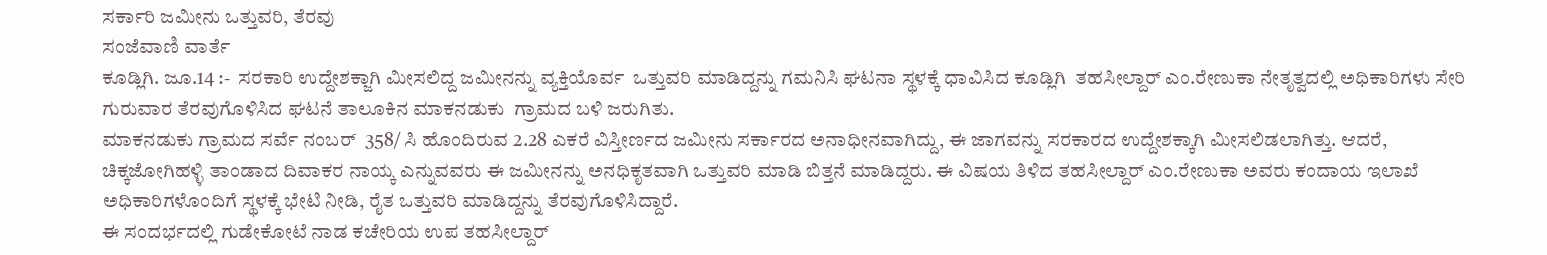ಸರ್ಕಾರಿ ಜಮೀನು ಒತ್ತುವರಿ, ತೆರವು
ಸಂಜೆವಾಣಿ ವಾರ್ತೆ
ಕೂಡ್ಲಿಗಿ. ಜೂ.14 :-  ಸರಕಾರಿ ಉದ್ದೇಶಕ್ಜಾಗಿ ಮೀಸಲಿದ್ದ ಜಮೀನನ್ನು ವ್ಯಕ್ತಿಯೊರ್ವ  ಒತ್ತುವರಿ ಮಾಡಿದ್ದನ್ನು ಗಮನಿಸಿ ಘಟನಾ ಸ್ಥಳಕ್ಕೆ ಧಾವಿಸಿದ ಕೂಡ್ಲಿಗಿ  ತಹಸೀಲ್ದಾರ್ ಎಂ.ರೇಣುಕಾ ನೇತೃತ್ವದಲ್ಲಿ ಅಧಿಕಾರಿಗಳು ಸೇರಿ ಗುರುವಾರ ತೆರವುಗೊಳಿಸಿದ ಘಟನೆ ತಾಲೂಕಿನ ಮಾಕನಡುಕು  ಗ್ರಾಮದ ಬಳಿ ಜರುಗಿತು.
ಮಾಕನಡುಕು ಗ್ರಾಮದ ಸರ್ವೆ ನಂಬರ್  358/ ಸಿ ಹೊಂದಿರುವ 2.28 ಎಕರೆ ವಿಸ್ತೀರ್ಣದ ಜಮೀನು ಸರ್ಕಾರದ ಅನಾಧೀನವಾಗಿದ್ದು, ಈ ಜಾಗವನ್ನು ಸರಕಾರದ ಉದ್ದೇಶಕ್ಕಾಗಿ ಮೀಸಲಿಡಲಾಗಿತ್ತು. ಆದರೆ, ಚಿಕ್ಕಜೋಗಿಹಳ್ಳಿ ತಾಂಡಾದ ದಿವಾಕರ ನಾಯ್ಕ ಎನ್ನುವವರು ಈ ಜಮೀನನ್ನು ಅನಧಿಕೃತವಾಗಿ ಒತ್ತುವರಿ ಮಾಡಿ ಬಿತ್ತನೆ ಮಾಡಿದ್ದರು. ಈ ವಿಷಯ ತಿಳಿದ ತಹಸೀಲ್ದಾರ್ ಎಂ.ರೇಣುಕಾ ಅವರು ಕಂದಾಯ ಇಲಾಖೆ ಅಧಿಕಾರಿಗಳೊಂದಿಗೆ ಸ್ಥಳಕ್ಕೆ ಭೇಟಿ ನೀಡಿ, ರೈತ ಒತ್ತುವರಿ ಮಾಡಿದ್ದನ್ನು ತೆರವುಗೊಳಿಸಿದ್ದಾರೆ.
ಈ ಸಂದರ್ಭದಲ್ಲಿ ಗುಡೇಕೋಟೆ ನಾಡ ಕಚೇರಿಯ ಉಪ ತಹಸೀಲ್ದಾರ್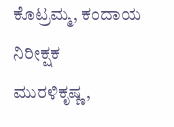ಕೊಟ್ರಮ್ಮ, ಕಂದಾಯ ನಿರೀಕ್ಷಕ ಮುರಳಿಕೃಷ್ಣ,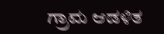ಗ್ರಾಮ ಆಡಳಿತ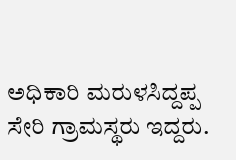ಅಧಿಕಾರಿ ಮರುಳಸಿದ್ದಪ್ಪ ಸೇರಿ ಗ್ರಾಮಸ್ಥರು ಇದ್ದರು.